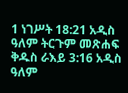1 ነገሥት 18:21 አዲስ ዓለም ትርጉም መጽሐፍ ቅዱስ ራእይ 3:16 አዲስ ዓለም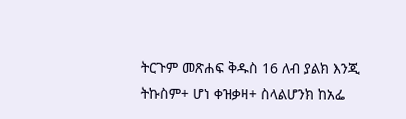ትርጉም መጽሐፍ ቅዱስ 16 ለብ ያልክ እንጂ ትኩስም+ ሆነ ቀዝቃዛ+ ስላልሆንክ ከአፌ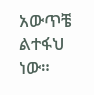አውጥቼ ልተፋህ ነው።